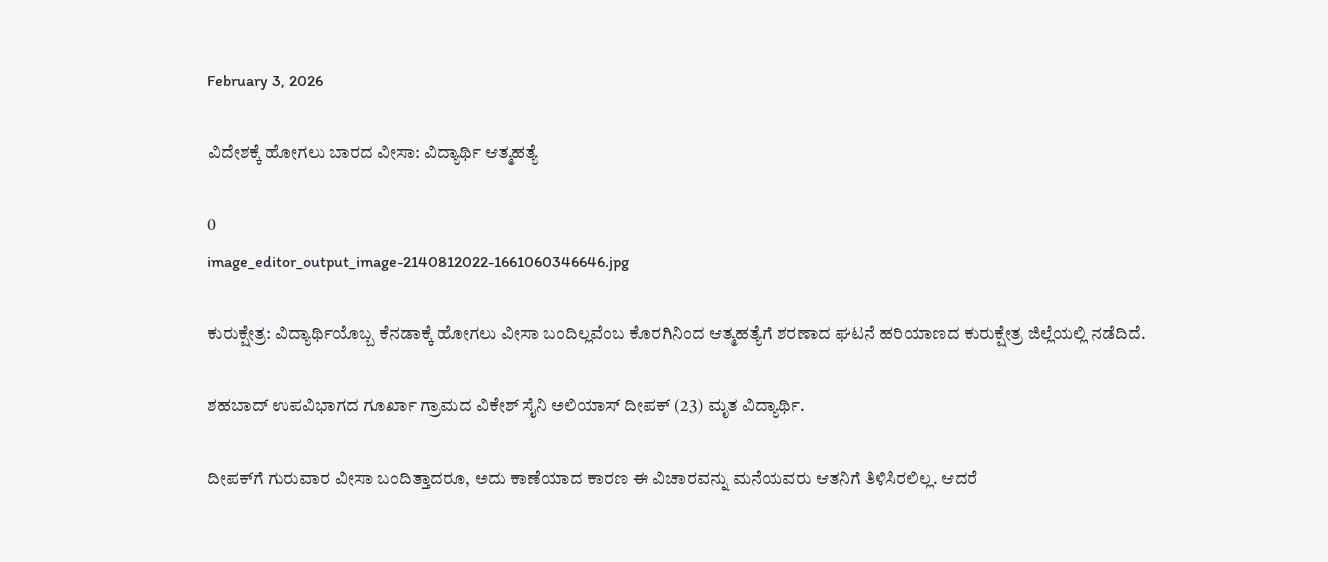February 3, 2026

ವಿದೇಶಕ್ಕೆ ಹೋಗಲು ಬಾರದ ವೀಸಾ: ವಿದ್ಯಾರ್ಥಿ ಆತ್ಮಹತ್ಯೆ

0
image_editor_output_image-2140812022-1661060346646.jpg

ಕುರುಕ್ಷೇತ್ರ: ವಿದ್ಯಾರ್ಥಿಯೊಬ್ಬ ಕೆನಡಾಕ್ಕೆ ಹೋಗಲು ವೀಸಾ ಬಂದಿಲ್ಲವೆಂಬ ಕೊರಗಿನಿಂದ ಆತ್ಮಹತ್ಯೆಗೆ ಶರಣಾದ ಘಟನೆ ಹರಿಯಾಣದ ಕುರುಕ್ಷೇತ್ರ ಜಿಲ್ಲೆಯಲ್ಲಿ ನಡೆದಿದೆ.

ಶಹಬಾದ್ ಉಪವಿಭಾಗದ ಗೂರ್ಖಾ ಗ್ರಾಮದ ವಿಕೇಶ್ ಸೈನಿ ಅಲಿಯಾಸ್ ದೀಪಕ್ (23) ಮೃತ ವಿದ್ಯಾರ್ಥಿ.

ದೀಪಕ್‌ಗೆ ಗುರುವಾರ ವೀಸಾ ಬಂದಿತ್ತಾದರೂ, ಅದು ಕಾಣೆಯಾದ ಕಾರಣ ಈ ವಿಚಾರವನ್ನು ಮನೆಯವರು ಆತನಿಗೆ ತಿಳಿಸಿರಲಿಲ್ಲ. ಆದರೆ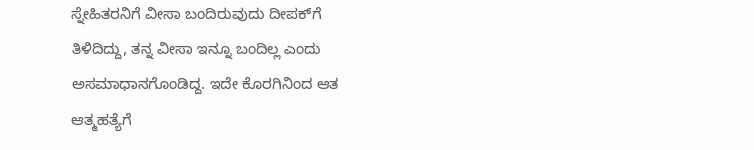ಸ್ನೇಹಿತರನಿಗೆ ವೀಸಾ ಬಂದಿರುವುದು ದೀಪಕ್‌ಗೆ ತಿಳಿದಿದ್ದು, ತನ್ನ ವೀಸಾ ಇನ್ನೂ ಬಂದಿಲ್ಲ ಎಂದು ಅಸಮಾಧಾನಗೊಂಡಿದ್ದ. ಇದೇ ಕೊರಗಿನಿಂದ ಆತ ಆತ್ಮಹತ್ಯೆಗೆ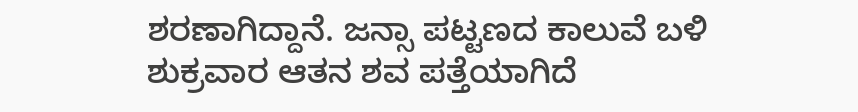ಶರಣಾಗಿದ್ದಾನೆ. ಜನ್ಸಾ ಪಟ್ಟಣದ ಕಾಲುವೆ ಬಳಿ ಶುಕ್ರವಾರ ಆತನ ಶವ ಪತ್ತೆಯಾಗಿದೆ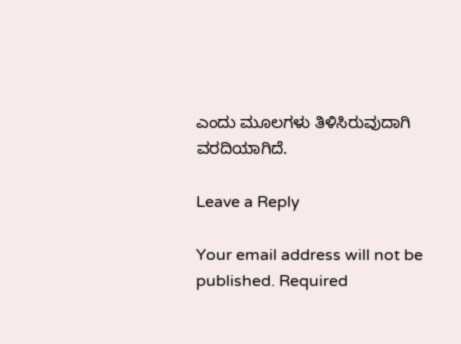ಎಂದು ಮೂಲಗಳು ತಿಳಿಸಿರುವುದಾಗಿ ವರದಿಯಾಗಿದೆ.

Leave a Reply

Your email address will not be published. Required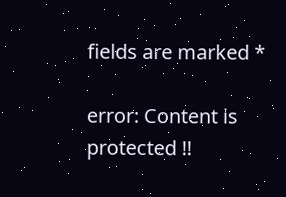fields are marked *

error: Content is protected !!